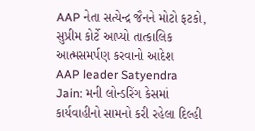AAP નેતા સત્યેન્દ્ર જૈનને મોટો ફટકો, સુપ્રીમ કોર્ટે આપ્યો તાત્કાલિક આત્મસમર્પણ કરવાનો આદેશ
AAP leader Satyendra Jain: મની લોન્ડરિંગ કેસમાં કાર્યવાહીનો સામનો કરી રહેલા દિલ્હી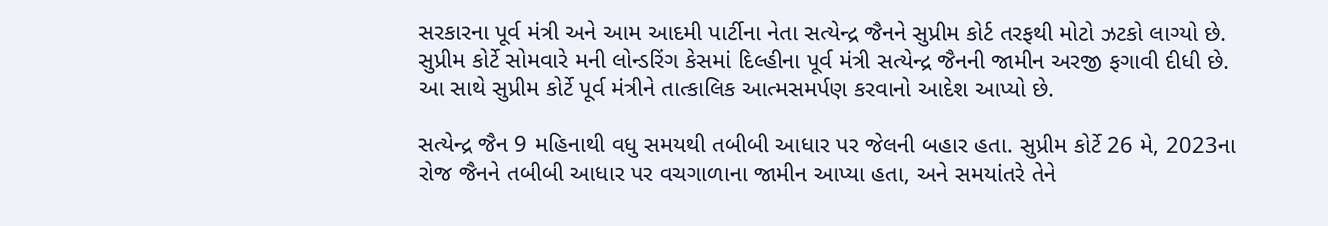સરકારના પૂર્વ મંત્રી અને આમ આદમી પાર્ટીના નેતા સત્યેન્દ્ર જૈનને સુપ્રીમ કોર્ટ તરફથી મોટો ઝટકો લાગ્યો છે.
સુપ્રીમ કોર્ટે સોમવારે મની લોન્ડરિંગ કેસમાં દિલ્હીના પૂર્વ મંત્રી સત્યેન્દ્ર જૈનની જામીન અરજી ફગાવી દીધી છે. આ સાથે સુપ્રીમ કોર્ટે પૂર્વ મંત્રીને તાત્કાલિક આત્મસમર્પણ કરવાનો આદેશ આપ્યો છે.

સત્યેન્દ્ર જૈન 9 મહિનાથી વધુ સમયથી તબીબી આધાર પર જેલની બહાર હતા. સુપ્રીમ કોર્ટે 26 મે, 2023ના રોજ જૈનને તબીબી આધાર પર વચગાળાના જામીન આપ્યા હતા, અને સમયાંતરે તેને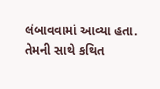લંબાવવામાં આવ્યા હતા.
તેમની સાથે કથિત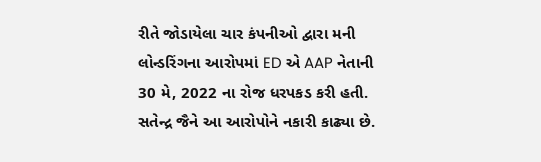રીતે જોડાયેલા ચાર કંપનીઓ દ્વારા મની લોન્ડરિંગના આરોપમાં ED એ AAP નેતાની 30 મે, 2022 ના રોજ ધરપકડ કરી હતી. સતેન્દ્ર જૈને આ આરોપોને નકારી કાઢ્યા છે.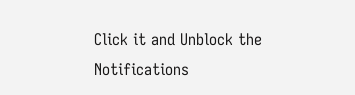Click it and Unblock the Notifications